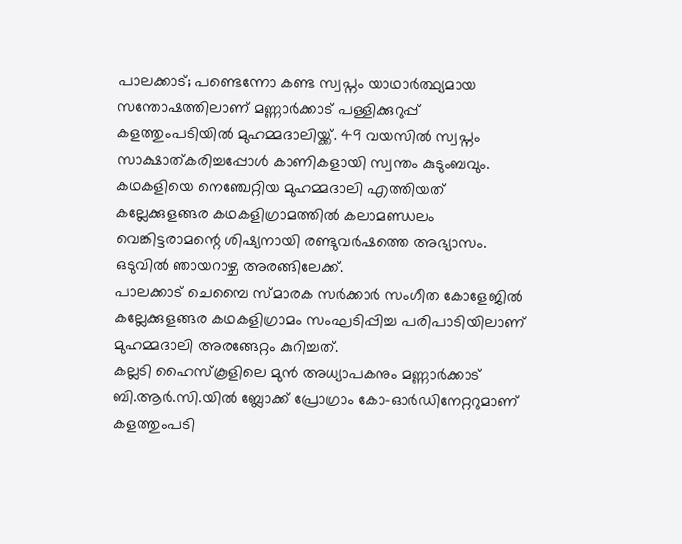പാലക്കാട്; പണ്ടെന്നോ കണ്ട സ്വപ്നം യാഥാർത്ഥ്യമായ സന്തോഷത്തിലാണ് മണ്ണാർക്കാട് പള്ളിക്കുറുപ്പ് കളത്തുംപടിയിൽ മുഹമ്മദാലിയ്ക്ക്. 49 വയസിൽ സ്വപ്നം സാക്ഷാത്കരിച്ചപ്പോൾ കാണികളായി സ്വന്തം കുടുംബവും.
കഥകളിയെ നെഞ്ചേറ്റിയ മുഹമ്മദാലി എത്തിയത് കല്ലേക്കുളങ്ങര കഥകളിഗ്രാമത്തിൽ കലാമണ്ഡലം വെങ്കിട്ടരാമന്റെ ശിഷ്യനായി രണ്ടുവർഷത്തെ അഭ്യാസം. ഒടുവിൽ ഞായറാഴ്ച അരങ്ങിലേക്ക്.
പാലക്കാട് ചെമ്പൈ സ്മാരക സർക്കാർ സംഗീത കോളേജിൽ കല്ലേക്കുളങ്ങര കഥകളിഗ്രാമം സംഘടിപ്പിച്ച പരിപാടിയിലാണ് മുഹമ്മദാലി അരങ്ങേറ്റം കുറിച്ചത്.
കല്ലടി ഹൈസ്കൂളിലെ മുൻ അധ്യാപകനും മണ്ണാർക്കാട് ബി.ആർ.സി.യിൽ ബ്ലോക്ക് പ്രോഗ്രാം കോ-ഓർഡിനേറ്ററുമാണ് കളത്തുംപടി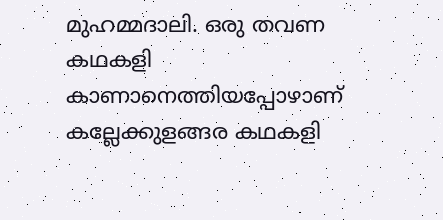മുഹമ്മദാലി. ഒരു തവണ കഥകളി കാണാനെത്തിയപ്പോഴാണ് കല്ലേക്കുളങ്ങര കഥകളി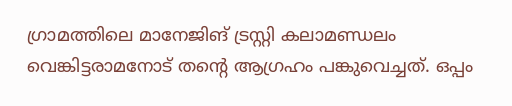ഗ്രാമത്തിലെ മാനേജിങ് ട്രസ്റ്റി കലാമണ്ഡലം വെങ്കിട്ടരാമനോട് തന്റെ ആഗ്രഹം പങ്കുവെച്ചത്. ഒപ്പം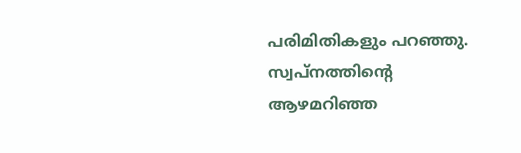പരിമിതികളും പറഞ്ഞു. സ്വപ്നത്തിന്റെ ആഴമറിഞ്ഞ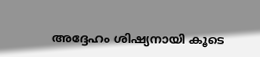അദ്ദേഹം ശിഷ്യനായി കൂടെ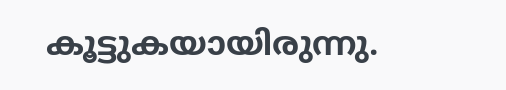കൂട്ടുകയായിരുന്നു.